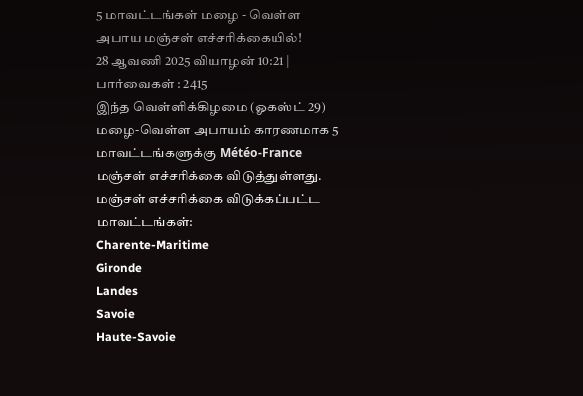5 மாவட்டங்கள் மழை - வெள்ள அபாய மஞ்சள் எச்சரிக்கையில்!
28 ஆவணி 2025 வியாழன் 10:21 | பார்வைகள் : 2415
இந்த வெள்ளிக்கிழமை (ஓகஸ்ட் 29) மழை-வெள்ள அபாயம் காரணமாக 5 மாவட்டங்களுக்கு Météo-France மஞ்சள் எச்சரிக்கை விடுத்துள்ளது.
மஞ்சள் எச்சரிக்கை விடுக்கப்பட்ட மாவட்டங்கள்:
Charente-Maritime
Gironde
Landes
Savoie
Haute-Savoie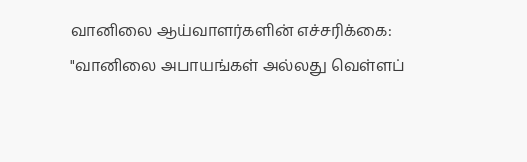வானிலை ஆய்வாளர்களின் எச்சரிக்கை:
"வானிலை அபாயங்கள் அல்லது வெள்ளப்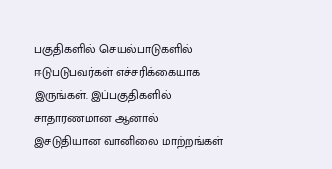பகுதிகளில் செயல்பாடுகளில் ஈடுபடுபவர்கள் எச்சரிக்கையாக இருங்கள். இப்பகுதிகளில் சாதாரணமான ஆனால் இசடுதியான வானிலை மாற்றங்கள்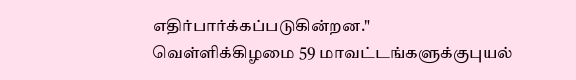எதிர்பார்க்கப்படுகின்றன."
வெள்ளிக்கிழமை 59 மாவட்டங்களுக்குபுயல்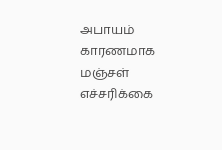அபாயம் காரணமாக மஞ்சள் எச்சரிக்கை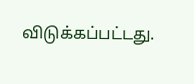விடுக்கப்பட்டது.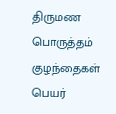திருமண பொருத்தம்
குழந்தைகள் பெயர்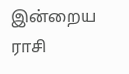இன்றைய ராசி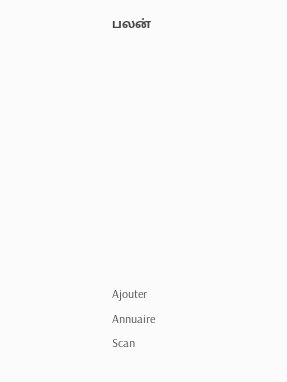பலன்










Ajouter
Annuaire
Scan